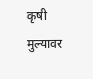कृषी मुल्यावर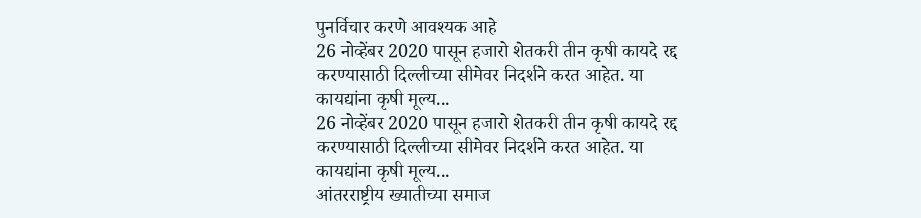पुनर्विचार करणे आवश्यक आहे
26 नोव्हेंबर 2020 पासून हजारो शेतकरी तीन कृषी कायदे रद्द करण्यासाठी दिल्लीच्या सीमेवर निदर्शने करत आहेत. या कायद्यांना कृषी मूल्य...
26 नोव्हेंबर 2020 पासून हजारो शेतकरी तीन कृषी कायदे रद्द करण्यासाठी दिल्लीच्या सीमेवर निदर्शने करत आहेत. या कायद्यांना कृषी मूल्य...
आंतरराष्ट्रीय ख्यातीच्या समाज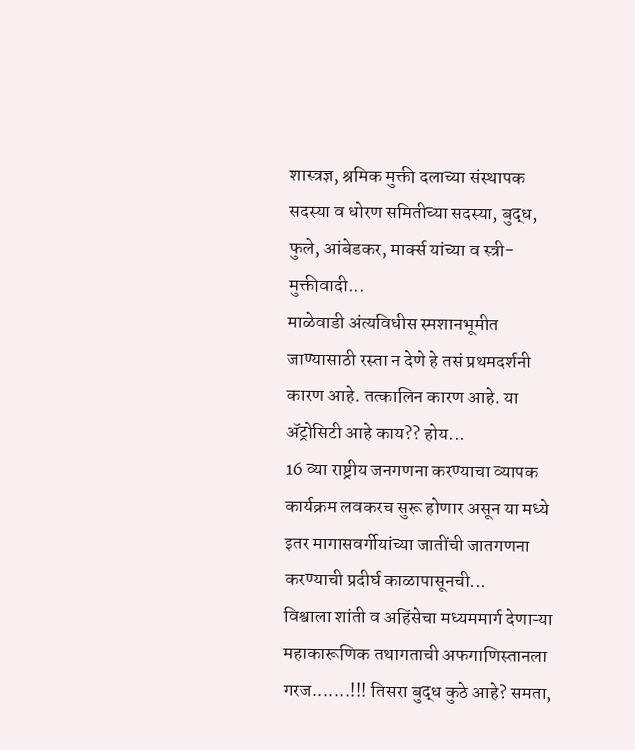शास्त्रज्ञ, श्रमिक मुक्ती दलाच्या संस्थापक सदस्या व धोरण समितीच्या सदस्या, बुद्ध, फुले, आंबेडकर, मार्क्स यांच्या व स्त्री-मुक्तीवादी...
माळेवाडी अंत्यविधीस स्मशानभूमीत जाण्यासाठी रस्ता न देणे हे तसं प्रथमदर्शनी कारण आहे. तत्कालिन कारण आहे. या ॲट्रोसिटी आहे काय?? होय...
16 व्या राष्ट्रीय जनगणना करण्याचा व्यापक कार्यक्रम लवकरच सुरू होणार असून या मध्ये इतर मागासवर्गीयांच्या जातींची जातगणना करण्याची प्रदीर्घ काळापासूनची...
विश्वाला शांती व अहिंसेचा मध्यममार्ग देणाऱ्या महाकारूणिक तथागताची अफगाणिस्तानला गरज.......!!! तिसरा बुद्ध कुठे आहे? समता,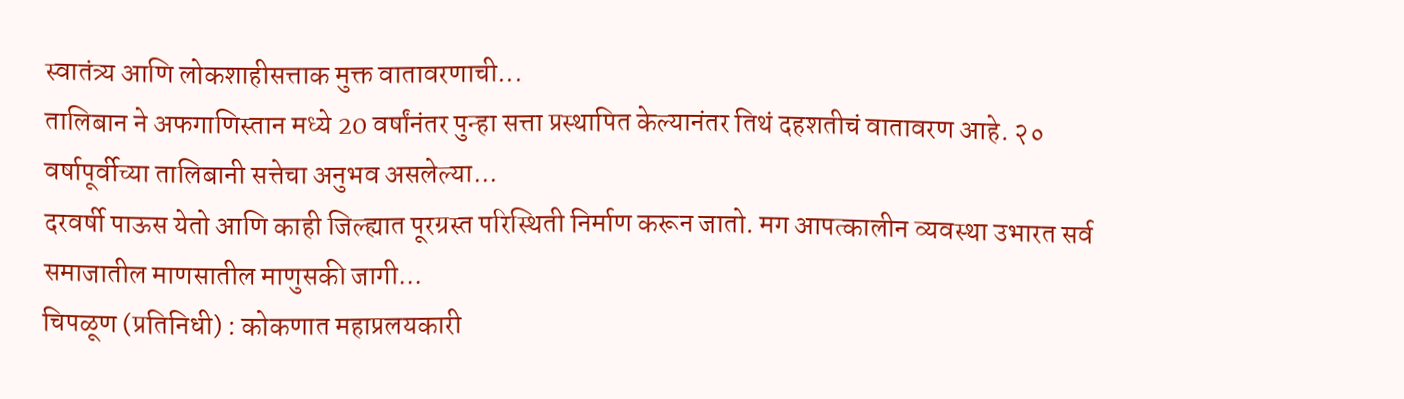स्वातंत्र्य आणि लोकशाहीसत्ताक मुक्त वातावरणाची...
तालिबान ने अफगाणिस्तान मध्ये 20 वर्षांनंतर पुन्हा सत्ता प्रस्थापित केल्यानंतर तिथं दहशतीचं वातावरण आहे. २० वर्षापूर्वीच्या तालिबानी सत्तेचा अनुभव असलेल्या...
दरवर्षी पाऊस येतो आणि काही जिल्ह्यात पूरग्रस्त परिस्थिती निर्माण करून जातो. मग आपत्कालीन व्यवस्था उभारत सर्व समाजातील माणसातील माणुसकी जागी...
चिपळूण (प्रतिनिधी) : कोकणात महाप्रलयकारी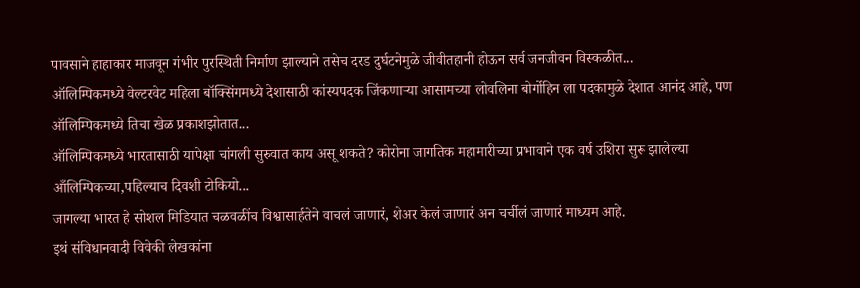पावसाने हाहाकार माजवून गंभीर पुरस्थिती निर्माण झाल्याने तसेच दरड दुर्घटनेमुळे जीवीतहानी होऊन सर्व जनजीवन विस्कळीत...
ऑलिम्पिकमध्ये वेल्टरवेट महिला बॉक्सिंगमध्ये देशासाठी कांस्यपदक जिंकणाऱ्या आसामच्या लोवलिना बोर्गोहिन ला पदकामुळे देशात आनंद आहे, पण ऑलिम्पिकमध्ये तिचा खेळ प्रकाशझोतात...
ऑलिम्पिकमध्ये भारतासाठी यापेक्षा चांगली सुरुवात काय असू शकते? कोरोना जागतिक महामारीच्या प्रभावाने एक वर्ष उशिरा सुरू झालेल्या आँलिम्पिकच्या,पहिल्याच दिवशी टोकियो...
जागल्या भारत हे सोशल मिडियात चळवळींच विश्वासार्हतेने वाचलं जाणारं, शेअर केलं जाणारं अन चर्चीलं जाणारं माध्यम आहे.
इथं संविधानवादी विवेकी लेखकांना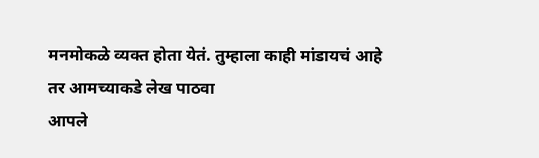मनमोकळे व्यक्त होता येतं. तुम्हाला काही मांडायचं आहे तर आमच्याकडे लेख पाठवा
आपले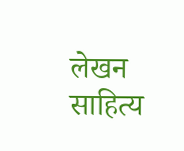लेखन साहित्य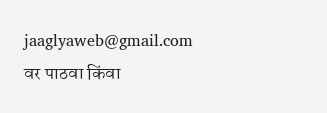jaaglyaweb@gmail.com वर पाठवा किंवा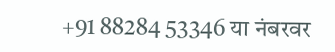+91 88284 53346 या नंबरवर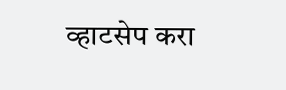व्हाटसेप करा